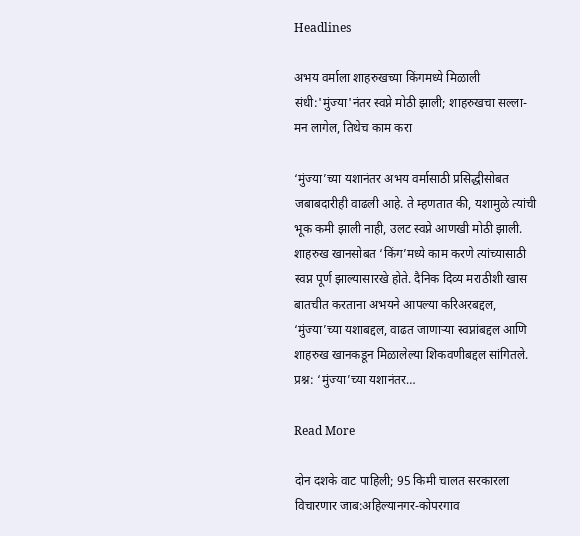Headlines

अभय वर्माला शाहरुखच्या किंगमध्ये मिळाली संधी:'मुंज्या'नंतर स्वप्ने मोठी झाली; शाहरुखचा सल्ला- मन लागेल, तिथेच काम करा

‘मुंज्या’च्या यशानंतर अभय वर्मासाठी प्रसिद्धीसोबत जबाबदारीही वाढली आहे. ते म्हणतात की, यशामुळे त्यांची भूक कमी झाली नाही, उलट स्वप्ने आणखी मोठी झाली. शाहरुख खानसोबत ‘किंग’मध्ये काम करणे त्यांच्यासाठी स्वप्न पूर्ण झाल्यासारखे होते. दैनिक दिव्य मराठीशी खास बातचीत करताना अभयने आपल्या करिअरबद्दल, ‘मुंज्या’च्या यशाबद्दल, वाढत जाणाऱ्या स्वप्नांबद्दल आणि शाहरुख खानकडून मिळालेल्या शिकवणीबद्दल सांगितले. प्रश्न: ‘मुंज्या’च्या यशानंतर…

Read More

दोन दशके वाट पाहिली; 95 किमी चालत सरकारला विचारणार जाब:अहिल्यानगर-कोपरगाव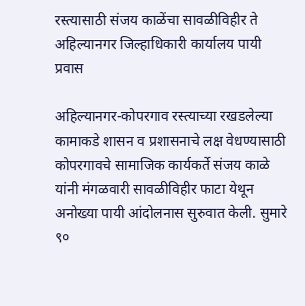रस्त्यासाठी संजय काळेंचा सावळीविहीर ते अहिल्यानगर जिल्हाधिकारी कार्यालय पायी प्रवास

अहिल्यानगर-कोपरगाव रस्त्याच्या रखडलेल्या कामाकडे शासन व प्रशासनाचे लक्ष वेधण्यासाठी कोपरगावचे सामाजिक कार्यकर्ते संजय काळे यांनी मंगळवारी सावळीविहीर फाटा येथून अनोख्या पायी आंदोलनास सुरुवात केली. सुमारे ९०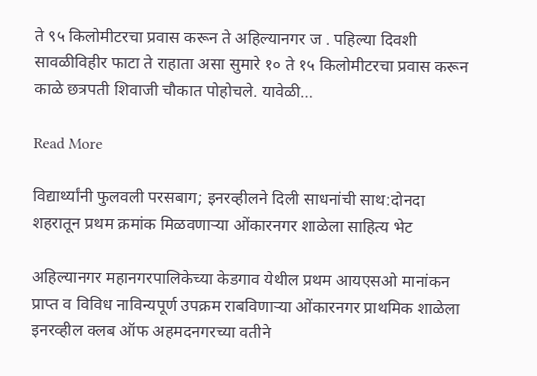ते ९५ किलोमीटरचा प्रवास करून ते अहिल्यानगर ज . पहिल्या दिवशी सावळीविहीर फाटा ते राहाता असा सुमारे १० ते १५ किलोमीटरचा प्रवास करून काळे छत्रपती शिवाजी चौकात पोहोचले. यावेळी…

Read More

विद्यार्थ्यांनी फुलवली परसबाग; इनरव्हीलने दिली साधनांची साथ:दोनदा शहरातून प्रथम क्रमांक मिळवणाऱ्या ओंकारनगर शाळेला साहित्य भेट

अहिल्यानगर महानगरपालिकेच्या केडगाव येथील प्रथम आयएसओ मानांकन प्राप्त व विविध नाविन्यपूर्ण उपक्रम राबविणाऱ्या ओंकारनगर प्राथमिक शाळेला इनरव्हील क्लब ऑफ अहमदनगरच्या वतीने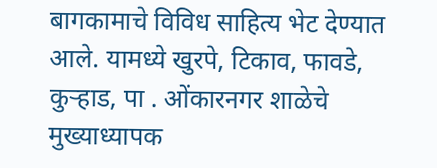बागकामाचे विविध साहित्य भेट देण्यात आले. यामध्ये खुरपे, टिकाव, फावडे, कुऱ्हाड, पा . ओंकारनगर शाळेचे मुख्याध्यापक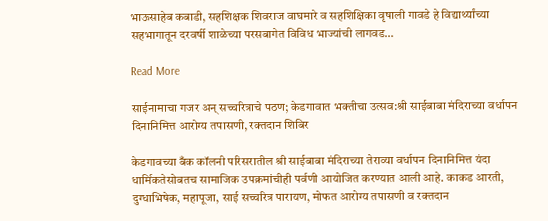भाऊसाहेब कबाडी, सहशिक्षक शिवराज वाघमारे व सहशिक्षिका वृषाली गावडे हे विद्यार्थ्यांच्या सहभागातून दरवर्षी शाळेच्या परसबागेत विविध भाज्यांची लागवड…

Read More

साईनामाचा गजर अन्‌ सच्चरित्राचे पठण; केडगावात भक्तीचा उत्सव:श्री साईबाबा मंदिराच्या वर्धापन दिनानिमित्त आरोग्य तपासणी, रक्तदान शिबिर

केडगावच्या बँक कॉलनी परिसरातील श्री साईबाबा मंदिराच्या तेराव्या वर्धापन दिनानिमित्त यंदा धार्मिकतेसोबतच सामाजिक उपक्रमांचीही पर्वणी आयोजित करण्यात आली आहे. काकड आरती, दुग्धाभिषेक, महापूजा, साई सच्चरित्र पारायण, मोफत आरोग्य तपासणी व रक्तदान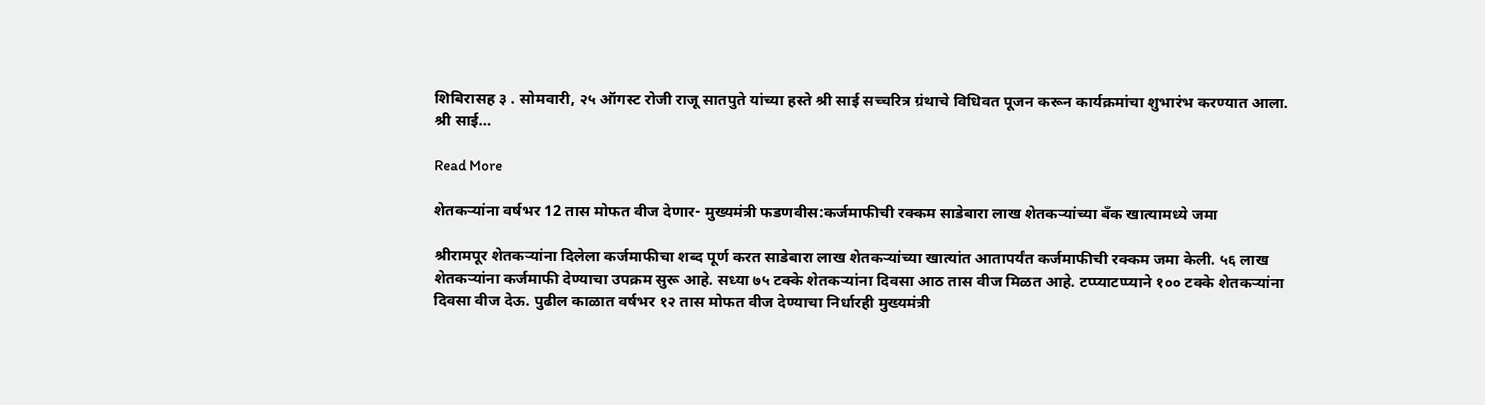शिबिरासह ३ . सोमवारी, २५ ऑगस्ट रोजी राजू सातपुते यांच्या हस्ते श्री साई सच्चरित्र ग्रंथाचे विधिवत पूजन करून कार्यक्रमांचा शुभारंभ करण्यात आला. श्री साई…

Read More

शेतकऱ्यांना वर्षभर 12 तास मोफत वीज देणार- मुख्यमंत्री फडणवीस:कर्जमाफीची रक्कम साडेबारा लाख शेतकऱ्यांच्या बँक खात्यामध्ये जमा

श्रीरामपूर शेतकऱ्यांना दिलेला कर्जमाफीचा शब्द पूर्ण करत साडेबारा लाख शेतकऱ्यांच्या खात्यांत आतापर्यंत कर्जमाफीची रक्कम जमा केली. ५६ लाख शेतकऱ्यांना कर्जमाफी देण्याचा उपक्रम सुरू आहे. सध्या ७५ टक्के शेतकऱ्यांना दिवसा आठ तास वीज मिळत आहे. टप्प्याटप्प्याने १०० टक्के शेतकऱ्यांना दिवसा वीज देऊ. पुढील काळात वर्षभर १२ तास मोफत वीज देण्याचा निर्धारही मुख्यमंत्री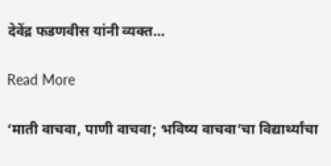देवेंद्र फडणवीस यांनी व्यक्त…

Read More

‘माती वाचवा, पाणी वाचवा; भविष्य वाचवा’चा विद्यार्थ्यांचा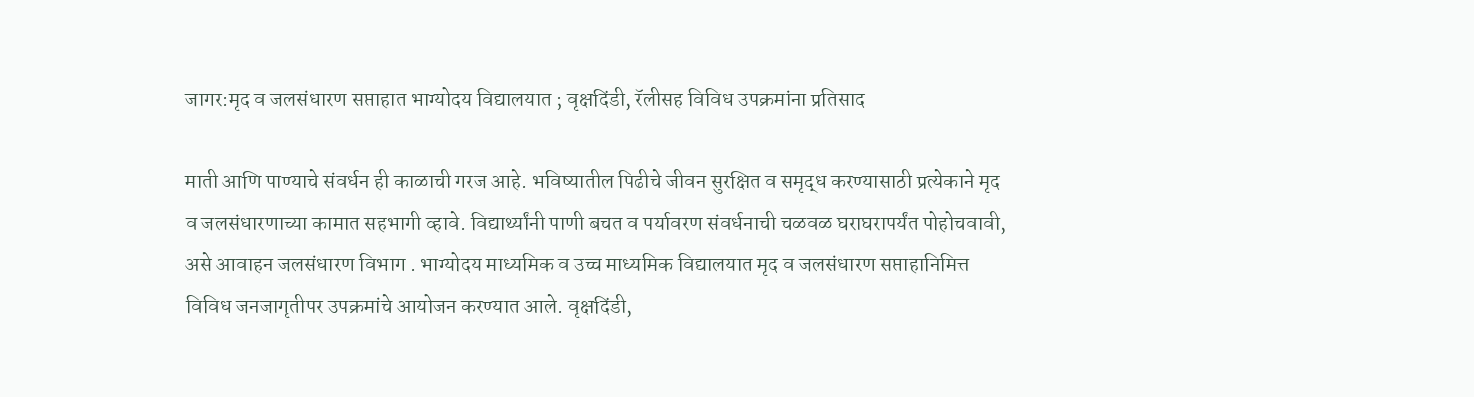जागर:मृद व जलसंधारण सप्ताहात भाग्योदय विद्यालयात ; वृक्षदिंडी, रॅलीसह विविध उपक्रमांना प्रतिसाद

माती आणि पाण्याचे संवर्धन ही काळाची गरज आहे. भविष्यातील पिढीचे जीवन सुरक्षित व समृद्ध करण्यासाठी प्रत्येकाने मृद व जलसंधारणाच्या कामात सहभागी व्हावे. विद्यार्थ्यांनी पाणी बचत व पर्यावरण संवर्धनाची चळवळ घराघरापर्यंत पोहोचवावी, असे आवाहन जलसंधारण विभाग . भाग्योदय माध्यमिक व उच्च माध्यमिक विद्यालयात मृद व जलसंधारण सप्ताहानिमित्त विविध जनजागृतीपर उपक्रमांचे आयोजन करण्यात आले. वृक्षदिंडी,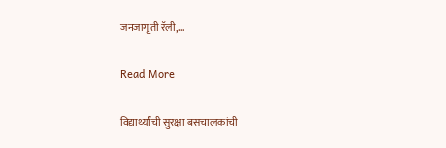जनजागृती रॅली,…

Read More

विद्यार्थ्यांची सुरक्षा बसचालकांची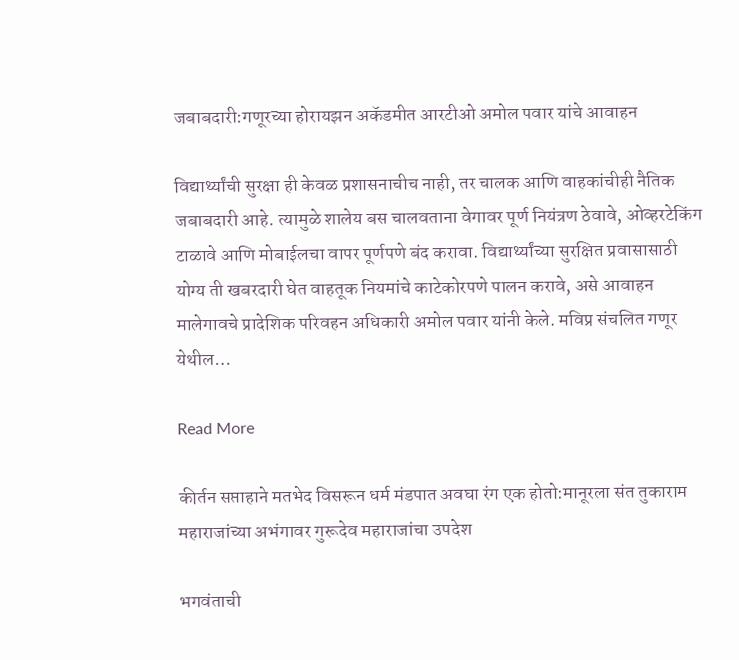जबाबदारी:गणूरच्या होरायझन अकॅडमीत आरटीओ अमोल पवार यांचे आवाहन

विद्यार्थ्यांची सुरक्षा ही केवळ प्रशासनाचीच नाही, तर चालक आणि वाहकांचीही नैतिक जबाबदारी आहे. त्यामुळे शालेय बस चालवताना वेगावर पूर्ण नियंत्रण ठेवावे, ओव्हरटेकिंग टाळावे आणि मोबाईलचा वापर पूर्णपणे बंद करावा. विद्यार्थ्यांच्या सुरक्षित प्रवासासाठी योग्य ती खबरदारी घेत वाहतूक नियमांचे काटेकोरपणे पालन करावे, असे आवाहन मालेगावचे प्रादेशिक परिवहन अधिकारी अमोल पवार यांनी केले. मविप्र संचलित गणूर येथील…

Read More

कीर्तन सप्ताहाने मतभेद विसरून धर्म मंडपात अवघा रंग एक होतो:मानूरला संत तुकाराम महाराजांच्या अभंगावर गुरूदेव महाराजांचा उपदेश

भगवंताची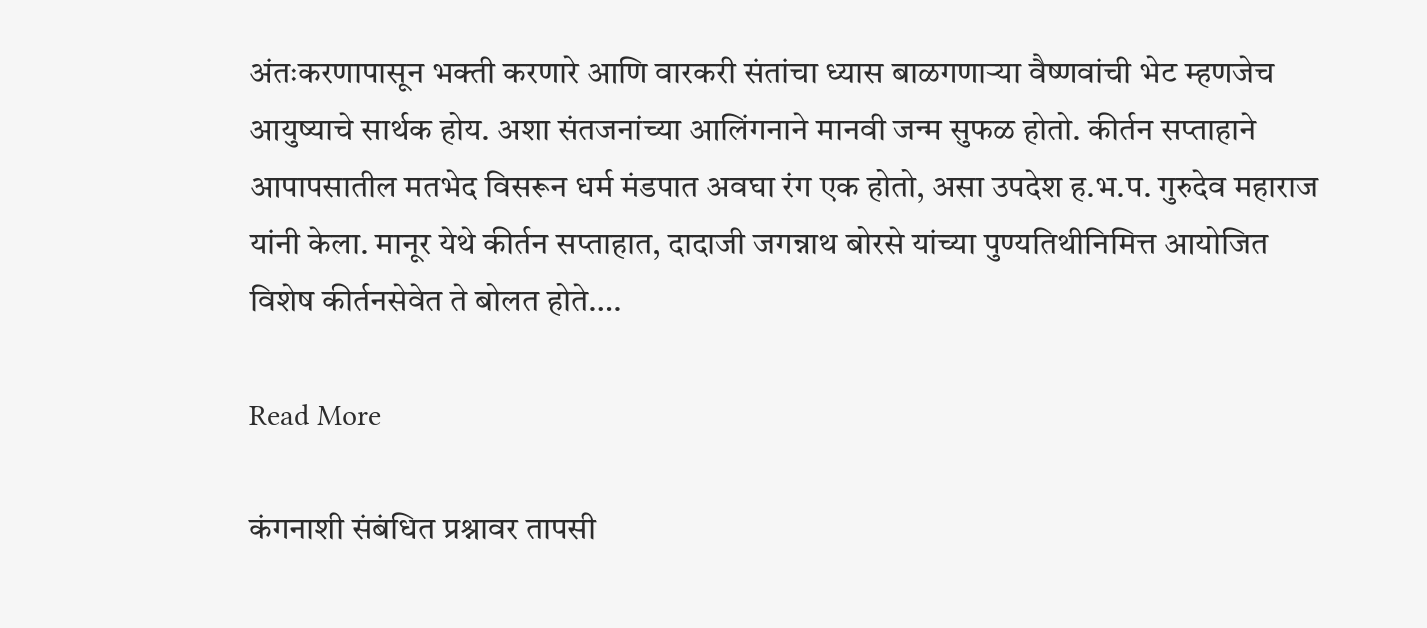अंतःकरणापासून भक्ती करणारे आणि वारकरी संतांचा ध्यास बाळगणाऱ्या वैष्णवांची भेट म्हणजेच आयुष्याचे सार्थक होय. अशा संतजनांच्या आलिंगनाने मानवी जन्म सुफळ होतो. कीर्तन सप्ताहाने आपापसातील मतभेद विसरून धर्म मंडपात अवघा रंग एक होतो, असा उपदेश ह.भ.प. गुरुदेव महाराज यांनी केला. मानूर येथे कीर्तन सप्ताहात, दादाजी जगन्नाथ बोरसे यांच्या पुण्यतिथीनिमित्त आयोजित विशेष कीर्तनसेवेत ते बोलत होते….

Read More

कंगनाशी संबंधित प्रश्नावर तापसी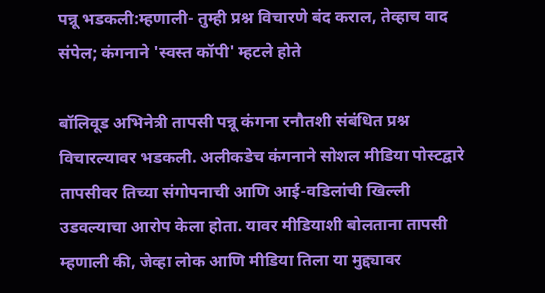पन्नू भडकली:म्हणाली- तुम्ही प्रश्न विचारणे बंद कराल, तेव्हाच वाद संपेल; कंगनाने 'स्वस्त कॉपी' म्हटले होते

बॉलिवूड अभिनेत्री तापसी पन्नू कंगना रनौतशी संबंधित प्रश्न विचारल्यावर भडकली. अलीकडेच कंगनाने सोशल मीडिया पोस्टद्वारे तापसीवर तिच्या संगोपनाची आणि आई-वडिलांची खिल्ली उडवल्याचा आरोप केला होता. यावर मीडियाशी बोलताना तापसी म्हणाली की, जेव्हा लोक आणि मीडिया तिला या मुद्द्यावर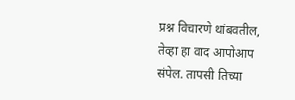प्रश्न विचारणे थांबवतील, तेव्हा हा वाद आपोआप संपेल. तापसी तिच्या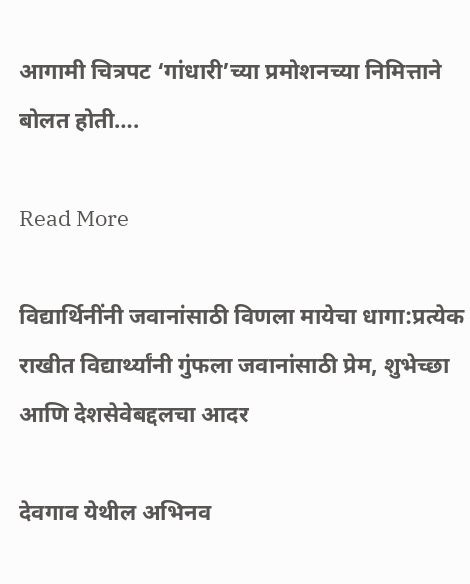आगामी चित्रपट ‘गांधारी’च्या प्रमोशनच्या निमित्ताने बोलत होती….

Read More

विद्यार्थिनींनी जवानांसाठी विणला मायेचा धागा:प्रत्येक राखीत विद्यार्थ्यांनी गुंफला जवानांसाठी प्रेम, शुभेच्छा आणि देशसेवेबद्दलचा आदर

देवगाव येथील अभिनव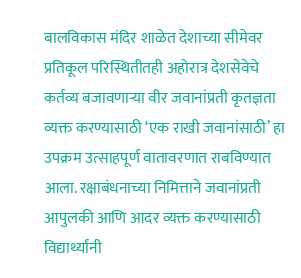बालविकास मंदिर शाळेत देशाच्या सीमेवर प्रतिकूल परिस्थितीतही अहोरात्र देशसेवेचे कर्तव्य बजावणाऱ्या वीर जवानांप्रती कृतज्ञता व्यक्त करण्यासाठी ‘एक राखी जवानांसाठी’ हा उपक्रम उत्साहपूर्ण वातावरणात राबविण्यात आला. रक्षाबंधनाच्या निमित्ताने जवानांप्रती आपुलकी आणि आदर व्यक्त करण्यासाठी विद्यार्थ्यांनी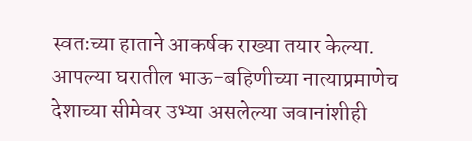स्वतःच्या हाताने आकर्षक राख्या तयार केल्या. आपल्या घरातील भाऊ-बहिणीच्या नात्याप्रमाणेच देशाच्या सीमेवर उभ्या असलेल्या जवानांशीही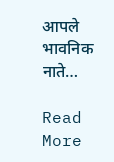आपले भावनिक नाते…

Read More